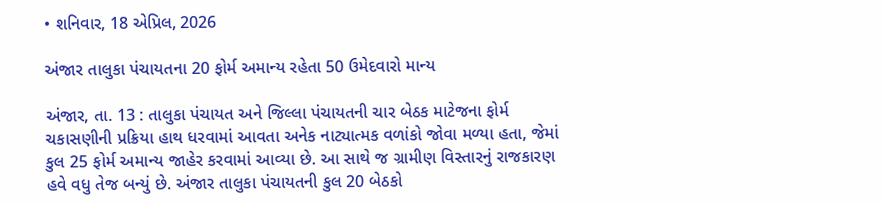• શનિવાર, 18 એપ્રિલ, 2026

અંજાર તાલુકા પંચાયતના 20 ફોર્મ અમાન્ય રહેતા 50 ઉમેદવારો માન્ય

અંજાર, તા. 13 : તાલુકા પંચાયત અને જિલ્લા પંચાયતની ચાર બેઠક માટેજના ફોર્મ ચકાસણીની પ્રક્રિયા હાથ ધરવામાં આવતા અનેક નાટ્યાત્મક વળાંકો જોવા મળ્યા હતા, જેમાં કુલ 25 ફોર્મ અમાન્ય જાહેર કરવામાં આવ્યા છે. આ સાથે જ ગ્રામીણ વિસ્તારનું રાજકારણ હવે વધુ તેજ બન્યું છે. અંજાર તાલુકા પંચાયતની કુલ 20 બેઠકો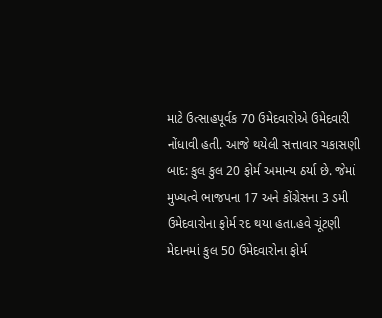માટે ઉત્સાહપૂર્વક 70 ઉમેદવારોએ ઉમેદવારી નોંધાવી હતી. આજે થયેલી સત્તાવાર ચકાસણી બાદ: કુલ કુલ 20 ફોર્મ અમાન્ય ઠર્યા છે. જેમાં મુખ્યત્વે ભાજપના 17 અને કોંગ્રેસના 3 ડમી ઉમેદવારોના ફોર્મ રદ થયા હતા.હવે ચૂંટણી મેદાનમાં કુલ 50 ઉમેદવારોના ફોર્મ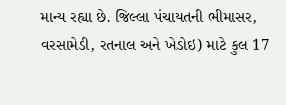માન્ય રહ્યા છે. જિલ્લા પંચાયતની ભીમાસર, વરસામેડી, રતનાલ અને ખેડોઇ) માટે કુલ 17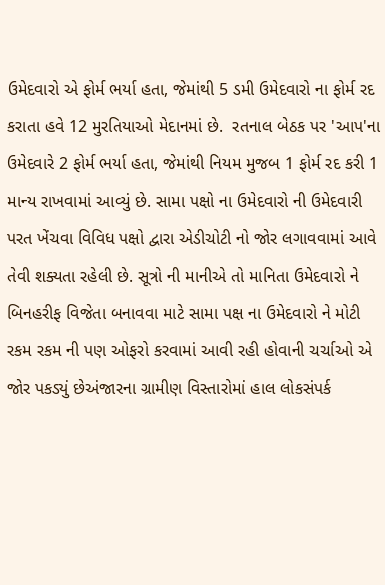ઉમેદવારો એ ફોર્મ ભર્યા હતા, જેમાંથી 5 ડમી ઉમેદવારો ના ફોર્મ રદ કરાતા હવે 12 મુરતિયાઓ મેદાનમાં છે.  રતનાલ બેઠક પર 'આપ'ના ઉમેદવારે 2 ફોર્મ ભર્યા હતા, જેમાંથી નિયમ મુજબ 1 ફોર્મ રદ કરી 1 માન્ય રાખવામાં આવ્યું છે. સામા પક્ષો ના ઉમેદવારો ની ઉમેદવારી પરત ખેંચવા વિવિધ પક્ષો દ્વારા એડીચોટી નો જોર લગાવવામાં આવે તેવી શક્યતા રહેલી છે. સૂત્રો ની માનીએ તો માનિતા ઉમેદવારો ને બિનહરીફ વિજેતા બનાવવા માટે સામા પક્ષ ના ઉમેદવારો ને મોટી રકમ રકમ ની પણ ઓફરો કરવામાં આવી રહી હોવાની ચર્ચાઓ એ જોર પકડ્યું છેઅંજારના ગ્રામીણ વિસ્તારોમાં હાલ લોકસંપર્ક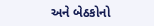અને બેઠકોનો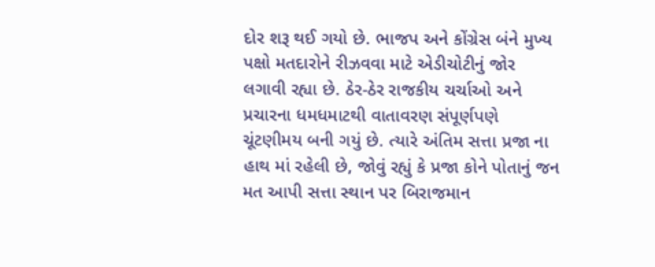દોર શરૂ થઈ ગયો છે. ભાજપ અને કોંગ્રેસ બંને મુખ્ય પક્ષો મતદારોને રીઝવવા માટે એડીચોટીનું જોર લગાવી રહ્યા છે. ઠેર-ઠેર રાજકીય ચર્ચાઓ અને પ્રચારના ધમધમાટથી વાતાવરણ સંપૂર્ણપણે ચૂંટણીમય બની ગયું છે. ત્યારે અંતિમ સત્તા પ્રજા ના હાથ માં રહેલી છે, જોવું રહ્યું કે પ્રજા કોને પોતાનું જન મત આપી સત્તા સ્થાન પર બિરાજમાન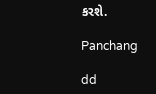કરશે.

Panchang

dd